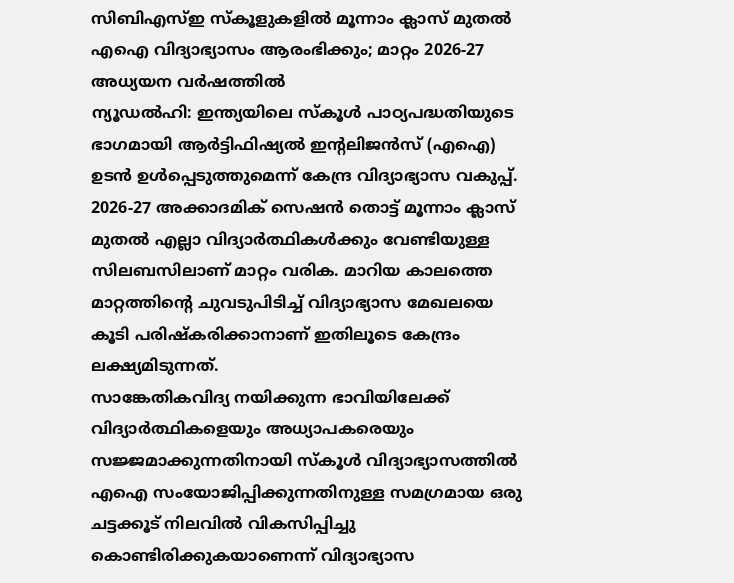സിബിഎസ്ഇ സ്കൂളുകളിൽ മൂന്നാം ക്ലാസ് മുതൽ എഐ വിദ്യാഭ്യാസം ആരംഭിക്കും; മാറ്റം 2026-27 അധ്യയന വർഷത്തിൽ
ന്യൂഡൽഹി: ഇന്ത്യയിലെ സ്കൂൾ പാഠ്യപദ്ധതിയുടെ ഭാഗമായി ആർട്ടിഫിഷ്യൽ ഇന്റലിജൻസ് (എഐ) ഉടൻ ഉൾപ്പെടുത്തുമെന്ന് കേന്ദ്ര വിദ്യാഭ്യാസ വകുപ്പ്. 2026-27 അക്കാദമിക് സെഷൻ തൊട്ട് മൂന്നാം ക്ലാസ് മുതൽ എല്ലാ വിദ്യാർത്ഥികൾക്കും വേണ്ടിയുള്ള സിലബസിലാണ് മാറ്റം വരിക. മാറിയ കാലത്തെ മാറ്റത്തിന്റെ ചുവടുപിടിച്ച് വിദ്യാഭ്യാസ മേഖലയെ കൂടി പരിഷ്കരിക്കാനാണ് ഇതിലൂടെ കേന്ദ്രം ലക്ഷ്യമിടുന്നത്.
സാങ്കേതികവിദ്യ നയിക്കുന്ന ഭാവിയിലേക്ക് വിദ്യാർത്ഥികളെയും അധ്യാപകരെയും സജ്ജമാക്കുന്നതിനായി സ്കൂൾ വിദ്യാഭ്യാസത്തിൽ എഐ സംയോജിപ്പിക്കുന്നതിനുള്ള സമഗ്രമായ ഒരു ചട്ടക്കൂട് നിലവിൽ വികസിപ്പിച്ചു കൊണ്ടിരിക്കുകയാണെന്ന് വിദ്യാഭ്യാസ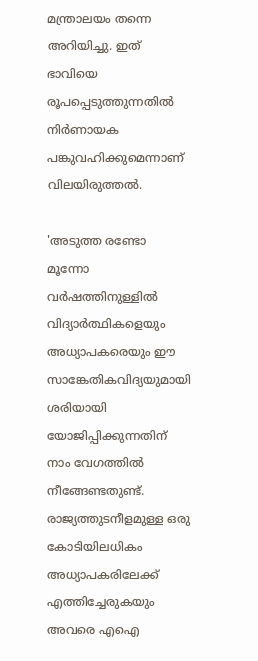മന്ത്രാലയം തന്നെ അറിയിച്ചു. ഇത് ഭാവിയെ രൂപപ്പെടുത്തുന്നതിൽ നിർണായക പങ്കുവഹിക്കുമെന്നാണ് വിലയിരുത്തൽ.

'അടുത്ത രണ്ടോ മൂന്നോ വർഷത്തിനുള്ളിൽ വിദ്യാർത്ഥികളെയും അധ്യാപകരെയും ഈ സാങ്കേതികവിദ്യയുമായി ശരിയായി യോജിപ്പിക്കുന്നതിന് നാം വേഗത്തിൽ നീങ്ങേണ്ടതുണ്ട്. രാജ്യത്തുടനീളമുള്ള ഒരു കോടിയിലധികം അധ്യാപകരിലേക്ക് എത്തിച്ചേരുകയും അവരെ എഐ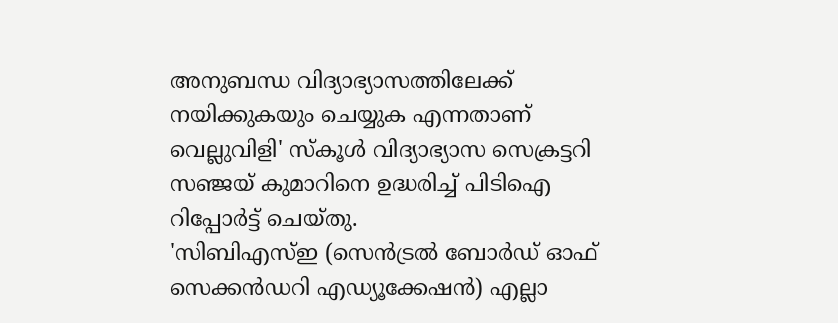അനുബന്ധ വിദ്യാഭ്യാസത്തിലേക്ക് നയിക്കുകയും ചെയ്യുക എന്നതാണ് വെല്ലുവിളി' സ്കൂൾ വിദ്യാഭ്യാസ സെക്രട്ടറി സഞ്ജയ് കുമാറിനെ ഉദ്ധരിച്ച് പിടിഐ റിപ്പോർട്ട് ചെയ്തു.
'സിബിഎസ്ഇ (സെൻട്രൽ ബോർഡ് ഓഫ് സെക്കൻഡറി എഡ്യൂക്കേഷൻ) എല്ലാ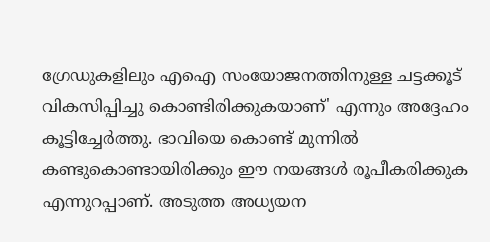ഗ്രേഡുകളിലും എഐ സംയോജനത്തിനുള്ള ചട്ടക്കൂട് വികസിപ്പിച്ചു കൊണ്ടിരിക്കുകയാണ്' എന്നും അദ്ദേഹം കൂട്ടിച്ചേർത്തു. ഭാവിയെ കൊണ്ട് മുന്നിൽ കണ്ടുകൊണ്ടായിരിക്കും ഈ നയങ്ങൾ രൂപീകരിക്കുക എന്നുറപ്പാണ്. അടുത്ത അധ്യയന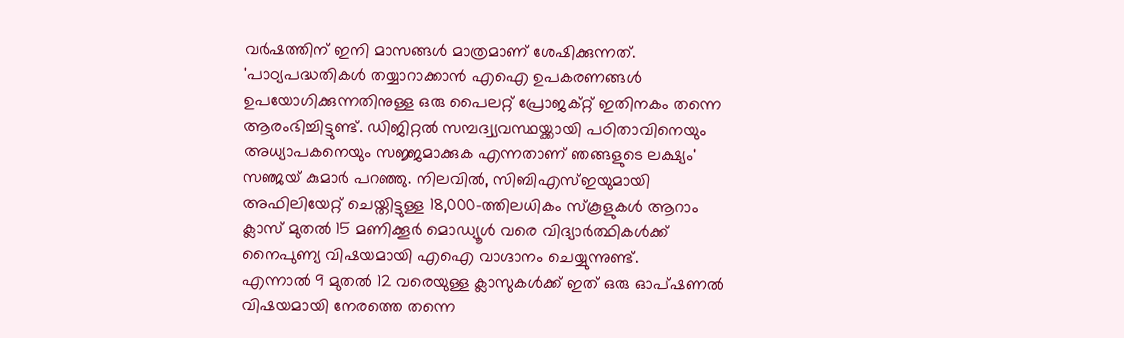വർഷത്തിന് ഇനി മാസങ്ങൾ മാത്രമാണ് ശേഷിക്കുന്നത്.
'പാഠ്യപദ്ധതികൾ തയ്യാറാക്കാൻ എഐ ഉപകരണങ്ങൾ ഉപയോഗിക്കുന്നതിനുള്ള ഒരു പൈലറ്റ് പ്രോജക്റ്റ് ഇതിനകം തന്നെ ആരംഭിച്ചിട്ടുണ്ട്. ഡിജിറ്റൽ സമ്പദ്വ്യവസ്ഥയ്ക്കായി പഠിതാവിനെയും അധ്യാപകനെയും സജ്ജമാക്കുക എന്നതാണ് ഞങ്ങളുടെ ലക്ഷ്യം' സഞ്ജയ് കുമാർ പറഞ്ഞു. നിലവിൽ, സിബിഎസ്ഇയുമായി അഫിലിയേറ്റ് ചെയ്തിട്ടുള്ള 18,000-ത്തിലധികം സ്കൂളുകൾ ആറാം ക്ലാസ് മുതൽ 15 മണിക്കൂർ മൊഡ്യൂൾ വരെ വിദ്യാർത്ഥികൾക്ക് നൈപുണ്യ വിഷയമായി എഐ വാഗ്ദാനം ചെയ്യുന്നുണ്ട്.
എന്നാൽ 9 മുതൽ 12 വരെയുള്ള ക്ലാസുകൾക്ക് ഇത് ഒരു ഓപ്ഷണൽ വിഷയമായി നേരത്തെ തന്നെ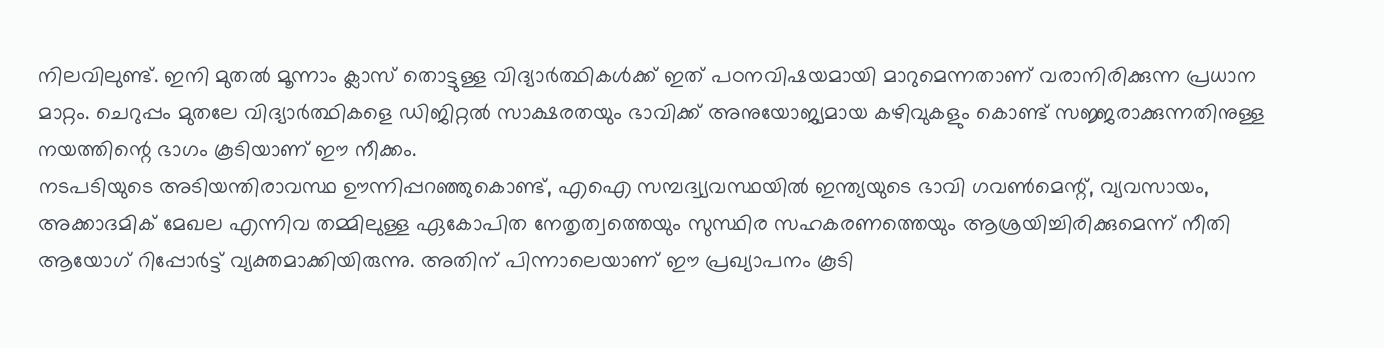നിലവിലുണ്ട്. ഇനി മുതൽ മൂന്നാം ക്ലാസ് തൊട്ടുള്ള വിദ്യാർത്ഥികൾക്ക് ഇത് പഠനവിഷയമായി മാറുമെന്നതാണ് വരാനിരിക്കുന്ന പ്രധാന മാറ്റം. ചെറുപ്പം മുതലേ വിദ്യാർത്ഥികളെ ഡിജിറ്റൽ സാക്ഷരതയും ഭാവിക്ക് അനുയോജ്യമായ കഴിവുകളും കൊണ്ട് സജ്ജരാക്കുന്നതിനുള്ള നയത്തിന്റെ ഭാഗം കൂടിയാണ് ഈ നീക്കം.
നടപടിയുടെ അടിയന്തിരാവസ്ഥ ഊന്നിപ്പറഞ്ഞുകൊണ്ട്, എഐ സമ്പദ്വ്യവസ്ഥയിൽ ഇന്ത്യയുടെ ഭാവി ഗവൺമെന്റ്, വ്യവസായം, അക്കാദമിക് മേഖല എന്നിവ തമ്മിലുള്ള ഏകോപിത നേതൃത്വത്തെയും സുസ്ഥിര സഹകരണത്തെയും ആശ്രയിച്ചിരിക്കുമെന്ന് നീതി ആയോഗ് റിപ്പോർട്ട് വ്യക്തമാക്കിയിരുന്നു. അതിന് പിന്നാലെയാണ് ഈ പ്രഖ്യാപനം കൂടി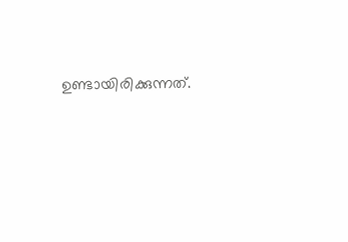ഉണ്ടായിരിക്കുന്നത്.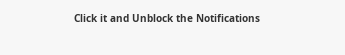Click it and Unblock the Notifications